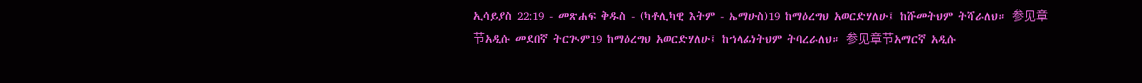ኢሳይያስ 22:19 - መጽሐፍ ቅዱስ - (ካቶሊካዊ እትም - ኤማሁስ)19 ከማዕረግህ አወርድሃለሁ፤ ከሹመትህም ትሻራለህ። 参见章节አዲሱ መደበኛ ትርጒም19 ከማዕረግህ አወርድሃለሁ፤ ከኀላፊነትህም ትባረራለህ። 参见章节አማርኛ አዲሱ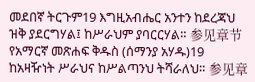መደበኛ ትርጉም19 እግዚአብሔር አንተን ከደረጃህ ዝቅ ያደርግሃል፤ ከሥራህም ያባርርሃል። 参见章节የአማርኛ መጽሐፍ ቅዱስ (ሰማንያ አሃዱ)19 ከአዛዥነት ሥራህና ከሥልጣንህ ትሻራለህ። 参见章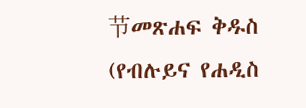节መጽሐፍ ቅዱስ (የብሉይና የሐዲስ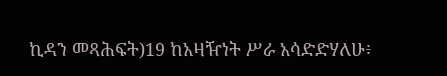ኪዳን መጻሕፍት)19 ከአዛዥነት ሥራ አሳድድሃለሁ፥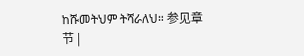ከሹመትህም ትሻራለህ። 参见章节 |